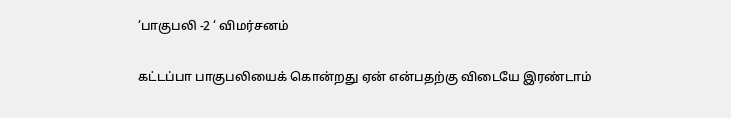‘பாகுபலி -2 ‘ விமர்சனம்

கட்டப்பா பாகுபலியைக் கொன்றது ஏன் என்பதற்கு விடையே இரண்டாம்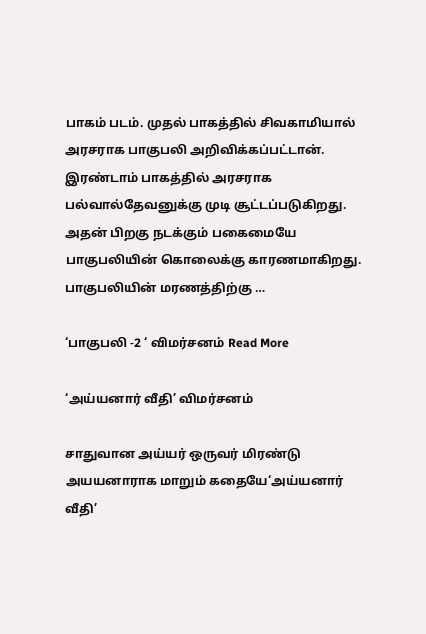பாகம் படம். முதல் பாகத்தில் சிவகாமியால் அரசராக பாகுபலி அறிவிக்கப்பட்டான். இரண்டாம் பாகத்தில் அரசராக பல்வால்தேவனுக்கு முடி சூட்டப்படுகிறது. அதன் பிறகு நடக்கும் பகைமையே  பாகுபலியின் கொலைக்கு காரணமாகிறது. பாகுபலியின் மரணத்திற்கு …

‘பாகுபலி -2 ‘ விமர்சனம் Read More

‘அய்யனார் வீதி’ விமர்சனம்

சாதுவான அய்யர் ஒருவர் மிரண்டு அயயனாராக மாறும் கதையே‘அய்யனார் வீதி’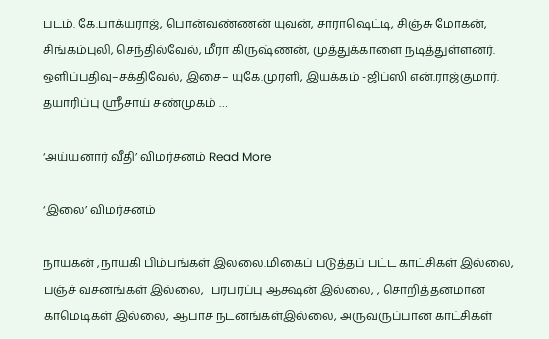படம். கே.பாக்யராஜ், பொன்வண்ணன் யுவன், சாராஷெட்டி, சிஞ்சு மோகன், சிங்கம்புலி, செந்தில்வேல், மீரா கிருஷ்ணன், முத்துக்காளை நடித்துள்ளனர். ஒளிப்பதிவு–சக்திவேல், இசை– யுகே.முரளி, இயக்கம் -ஜிப்ஸி என்.ராஜ்குமார். தயாரிப்பு ஸ்ரீசாய் சண்முகம் …

‘அய்யனார் வீதி’ விமர்சனம் Read More

‘இலை’ விமர்சனம்

நாயகன் ,நாயகி பிம்பங்கள் இலலை.மிகைப் படுத்தப் பட்ட காட்சிகள் இல்லை, பஞ்ச் வசனங்கள் இல்லை,  பரபரப்பு ஆக்ஷன் இல்லை, , சொறித்தனமான காமெடிகள் இல்லை, ஆபாச நடனங்கள்இல்லை, அருவருப்பான காட்சிகள்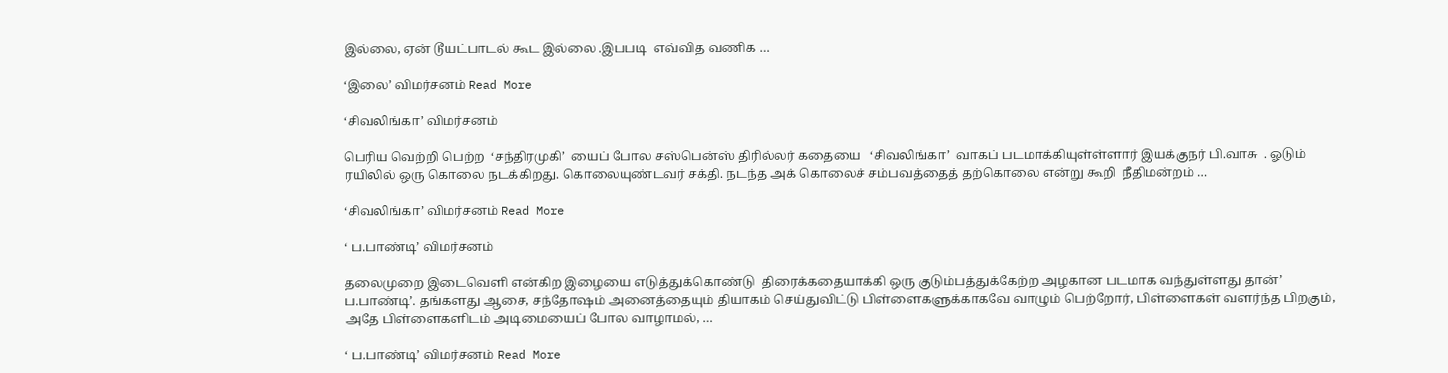இல்லை, ஏன் டூயட்பாடல் கூட இல்லை .இபபடி  எவ்வித வணிக …

‘இலை’ விமர்சனம் Read More

‘சிவலிங்கா’ விமர்சனம்

பெரிய வெற்றி பெற்ற  ‘சந்திரமுகி’  யைப் போல சஸ்பென்ஸ் திரில்லர் கதையை   ‘சிவலிங்கா’  வாகப் படமாக்கியுள்ள்ளார் இயக்குநர் பி.வாசு  . ஓடும் ரயிலில் ஒரு கொலை நடக்கிறது. கொலையுண்டவர் சக்தி. நடந்த அக் கொலைச் சம்பவத்தைத் தற்கொலை என்று கூறி  நீதிமன்றம் …

‘சிவலிங்கா’ விமர்சனம் Read More

‘ ப.பாண்டி’ விமர்சனம்

தலைமுறை இடைவெளி என்கிற இழையை எடுத்துக்கொண்டு  திரைக்கதையாக்கி ஒரு குடும்பத்துக்கேற்ற அழகான படமாக வந்துள்ளது தான்’ ப.பாண்டி’. தங்களது ஆசை, சந்தோஷம் அனைத்தையும் தியாகம் செய்துவிட்டு பிள்ளைகளுக்காகவே வாழும் பெற்றோர், பிள்ளைகள் வளர்ந்த பிறகும், அதே பிள்ளைகளிடம் அடிமையைப் போல வாழாமல், …

‘ ப.பாண்டி’ விமர்சனம் Read More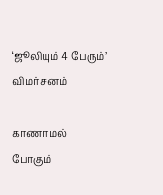‘ஜூலியும் 4 பேரும்’ விமர்சனம்

காணாமல் போகும்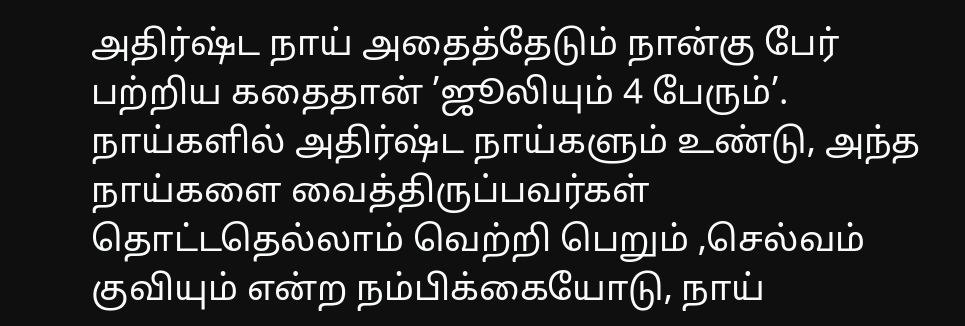அதிர்ஷ்ட நாய் அதைத்தேடும் நான்கு பேர் பற்றிய கதைதான் ’ஜூலியும் 4 பேரும்’. நாய்களில் அதிர்ஷ்ட நாய்களும் உண்டு, அந்த நாய்களை வைத்திருப்பவர்கள் தொட்டதெல்லாம் வெற்றி பெறும் ,செல்வம் குவியும் என்ற நம்பிக்கையோடு, நாய்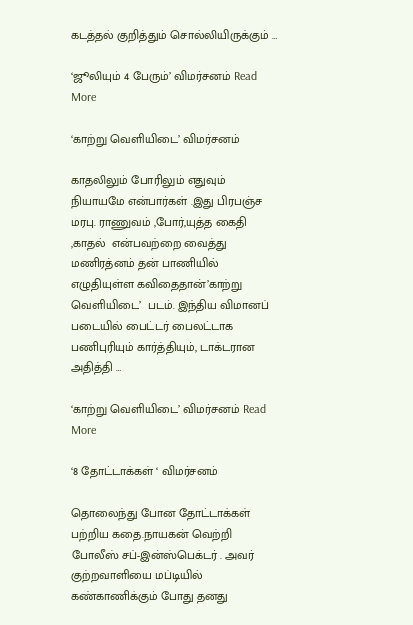கடத்தல் குறித்தும் சொல்லியிருக்கும் …

‘ஜூலியும் 4 பேரும்’ விமர்சனம் Read More

‘காற்று வெளியிடை’ விமர்சனம்

காதலிலும் போரிலும் எதுவும் நியாயமே என்பார்கள் .இது பிரபஞ்ச மரபு. ராணுவம் ,போர்,யுத்த கைதி ,காதல்  என்பவற்றை வைத்து மணிரத்னம் தன் பாணியில் எழுதியுள்ள கவிதைதான்’காற்று வெளியிடை’  படம். இந்திய விமானப் படையில் பைட்டர் பைலட்டாக பணிபுரியும் கார்த்தியும், டாக்டரான அதித்தி …

‘காற்று வெளியிடை’ விமர்சனம் Read More

‘8 தோட்டாக்கள் ‘ விமர்சனம்

தொலைந்து போன தோட்டாக்கள் பற்றிய கதை.நாயகன் வெற்றி போலீஸ் சப்-இன்ஸ்பெக்டர் . அவர் குற்றவாளியை மப்டியில் கண்காணிக்கும் போது தனது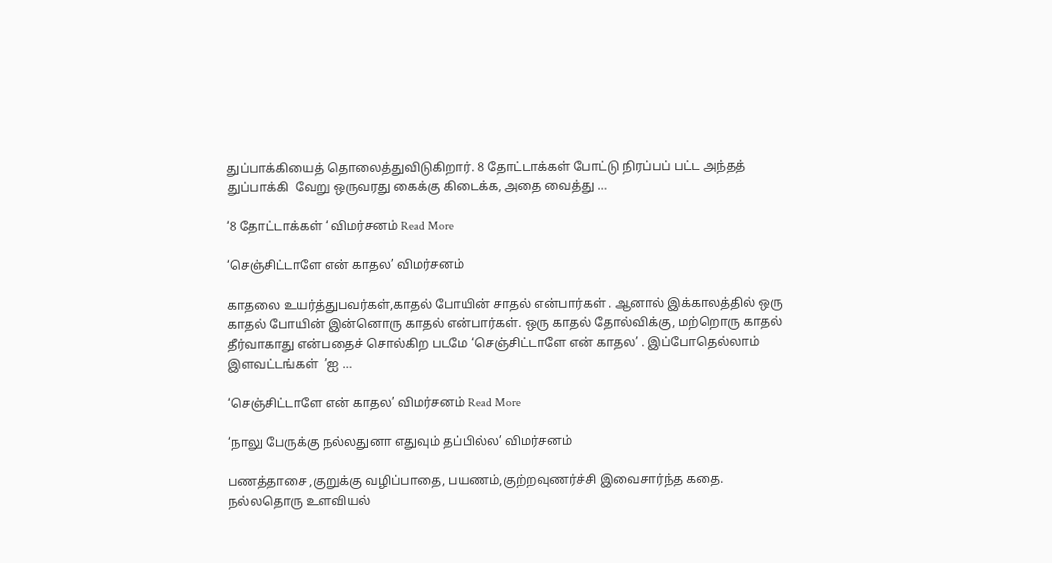துப்பாக்கியைத் தொலைத்துவிடுகிறார். 8 தோட்டாக்கள் போட்டு நிரப்பப் பட்ட அந்தத் துப்பாக்கி  வேறு ஒருவரது கைக்கு கிடைக்க, அதை வைத்து …

‘8 தோட்டாக்கள் ‘ விமர்சனம் Read More

‘செஞ்சிட்டாளே என் காதல’ விமர்சனம்

காதலை உயர்த்துபவர்கள்,காதல் போயின் சாதல் என்பார்கள் . ஆனால் இக்காலத்தில் ஒரு காதல் போயின் இன்னொரு காதல் என்பார்கள். ஒரு காதல் தோல்விக்கு, மற்றொரு காதல் தீர்வாகாது என்பதைச் சொல்கிற படமே ‘செஞ்சிட்டாளே என் காதல’ . இப்போதெல்லாம்  இளவட்டங்கள்  ’ஐ …

‘செஞ்சிட்டாளே என் காதல’ விமர்சனம் Read More

‘நாலு பேருக்கு நல்லதுனா எதுவும் தப்பில்ல’ விமர்சனம்

பணத்தாசை ,குறுக்கு வழிப்பாதை, பயணம்,குற்றவுணர்ச்சி இவைசார்ந்த கதை. நல்லதொரு உளவியல்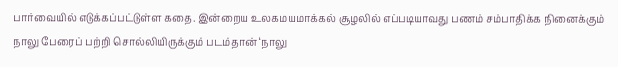பார்வையில் எடுக்கப்பட்டுள்ள கதை. இன்றைய உலகமயமாக்கல் சூழலில் எப்படியாவது பணம் சம்பாதிக்க நினைக்கும் நாலு பேரைப் பற்றி சொல்லியிருக்கும் படம்தான் ‘நாலு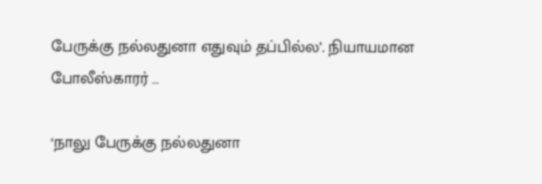பேருக்கு நல்லதுனா எதுவும் தப்பில்ல’. நியாயமான போலீஸ்காரர் …

‘நாலு பேருக்கு நல்லதுனா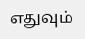எதுவும்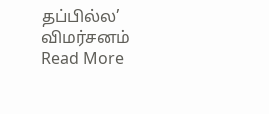தப்பில்ல’ விமர்சனம் Read More